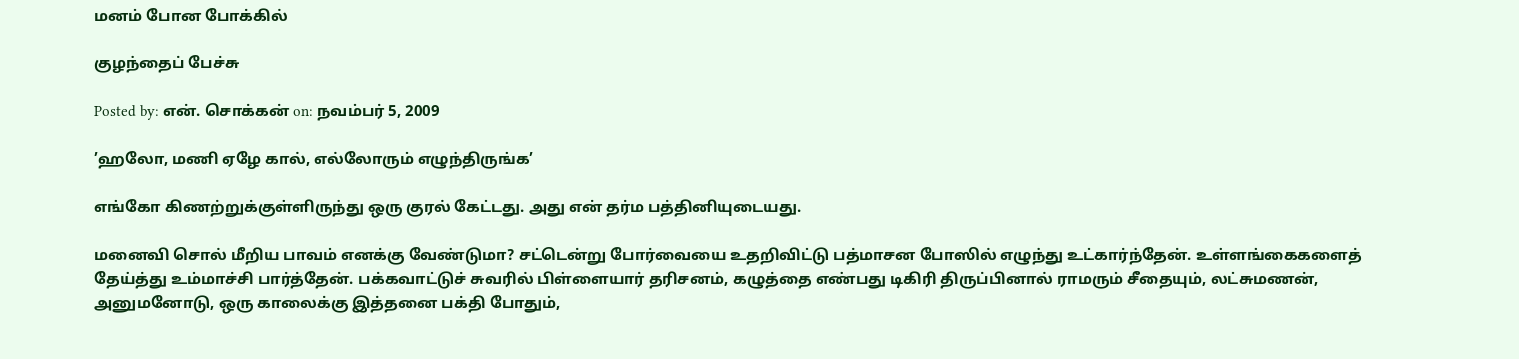மனம் போன போக்கில்

குழந்தைப் பேச்சு

Posted by: என். சொக்கன் on: நவம்பர் 5, 2009

’ஹலோ, மணி ஏழே கால், எல்லோரும் எழுந்திருங்க’

எங்கோ கிணற்றுக்குள்ளிருந்து ஒரு குரல் கேட்டது. அது என் தர்ம பத்தினியுடையது.

மனைவி சொல் மீறிய பாவம் எனக்கு வேண்டுமா? சட்டென்று போர்வையை உதறிவிட்டு பத்மாசன போஸில் எழுந்து உட்கார்ந்தேன். உள்ளங்கைகளைத் தேய்த்து உம்மாச்சி பார்த்தேன். பக்கவாட்டுச் சுவரில் பிள்ளையார் தரிசனம், கழுத்தை எண்பது டிகிரி திருப்பினால் ராமரும் சீதையும், லட்சுமணன், அனுமனோடு, ஒரு காலைக்கு இத்தனை பக்தி போதும்,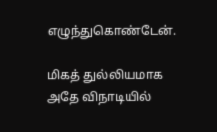எழுந்துகொண்டேன்.

மிகத் துல்லியமாக அதே விநாடியில்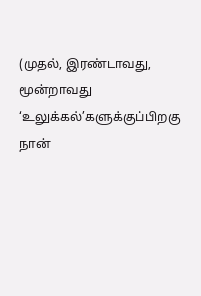(முதல், இரண்டாவது, மூன்றாவது ‘உலுக்கல்’களுக்குப்பிறகு நான்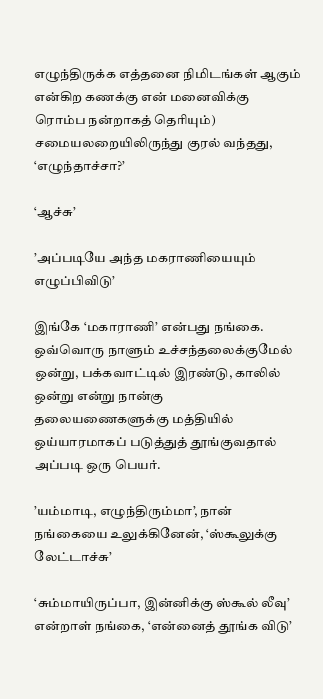எழுந்திருக்க எத்தனை நிமிடங்கள் ஆகும் என்கிற கணக்கு என் மனைவிக்கு ரொம்ப நன்றாகத் தெரியும்) சமையலறையிலிருந்து குரல் வந்தது, ‘எழுந்தாச்சா?’

‘ஆச்சு’

’அப்படியே அந்த மகராணியையும் எழுப்பிவிடு’

இங்கே ‘மகாராணி’ என்பது நங்கை. ஒவ்வொரு நாளும் உச்சந்தலைக்குமேல் ஒன்று, பக்கவாட்டில் இரண்டு, காலில் ஒன்று என்று நான்கு தலையணைகளுக்கு மத்தியில் ஒய்யாரமாகப் படுத்துத் தூங்குவதால் அப்படி ஒரு பெயர்.

’யம்மாடி, எழுந்திரும்மா’, நான் நங்கையை உலுக்கினேன், ‘ஸ்கூலுக்கு லேட்டாச்சு’

‘சும்மாயிருப்பா, இன்னிக்கு ஸ்கூல் லீவு’ என்றாள் நங்கை, ‘என்னைத் தூங்க விடு’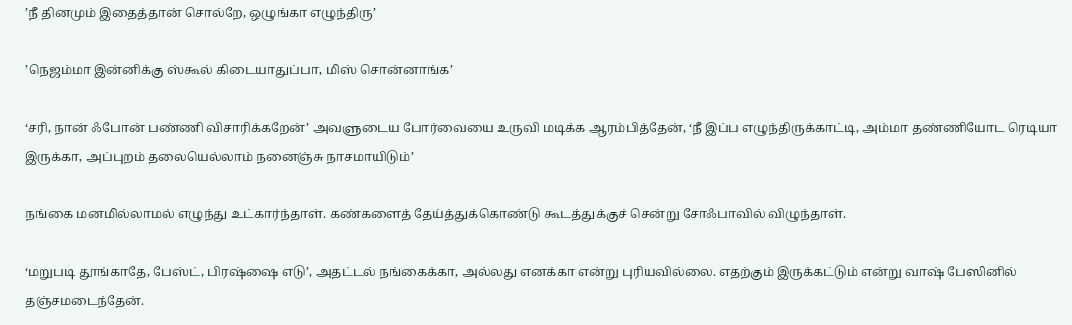’நீ தினமும் இதைத்தான் சொல்றே, ஒழுங்கா எழுந்திரு’

’நெஜம்மா இன்னிக்கு ஸ்கூல் கிடையாதுப்பா, மிஸ் சொன்னாங்க’

‘சரி, நான் ஃபோன் பண்ணி விசாரிக்கறேன்’ அவளுடைய போர்வையை உருவி மடிக்க ஆரம்பித்தேன், ‘நீ இப்ப எழுந்திருக்காட்டி, அம்மா தண்ணியோட ரெடியா இருக்கா, அப்புறம் தலையெல்லாம் நனைஞ்சு நாசமாயிடும்’

நங்கை மனமில்லாமல் எழுந்து உட்கார்ந்தாள். கண்களைத் தேய்த்துக்கொண்டு கூடத்துக்குச் சென்று சோஃபாவில் விழுந்தாள்.

‘மறுபடி தூங்காதே, பேஸ்ட், பிரஷ்ஷை எடு’, அதட்டல் நங்கைக்கா, அல்லது எனக்கா என்று புரியவில்லை. எதற்கும் இருக்கட்டும் என்று வாஷ் பேஸினில் தஞ்சமடைந்தேன்.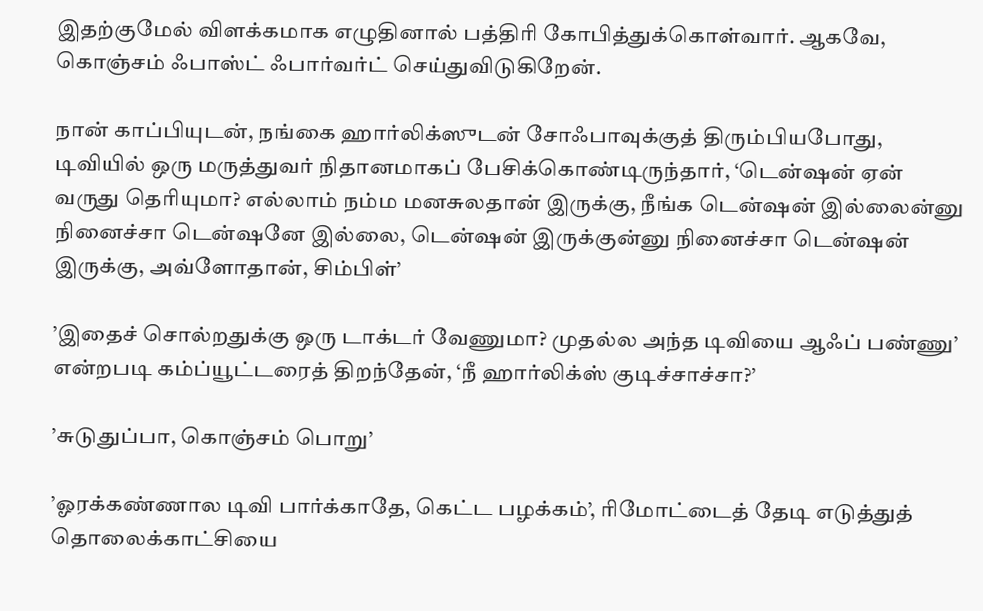இதற்குமேல் விளக்கமாக எழுதினால் பத்திரி கோபித்துக்கொள்வார். ஆகவே, கொஞ்சம் ஃபாஸ்ட் ஃபார்வர்ட் செய்துவிடுகிறேன்.

நான் காப்பியுடன், நங்கை ஹார்லிக்ஸுடன் சோஃபாவுக்குத் திரும்பியபோது, டிவியில் ஒரு மருத்துவர் நிதானமாகப் பேசிக்கொண்டிருந்தார், ‘டென்ஷன் ஏன் வருது தெரியுமா? எல்லாம் நம்ம மனசுலதான் இருக்கு, நீங்க டென்ஷன் இல்லைன்னு நினைச்சா டென்ஷனே இல்லை, டென்ஷன் இருக்குன்னு நினைச்சா டென்ஷன் இருக்கு, அவ்ளோதான், சிம்பிள்’

’இதைச் சொல்றதுக்கு ஒரு டாக்டர் வேணுமா? முதல்ல அந்த டிவியை ஆஃப் பண்ணு’ என்றபடி கம்ப்யூட்டரைத் திறந்தேன், ‘நீ ஹார்லிக்ஸ் குடிச்சாச்சா?’

’சுடுதுப்பா, கொஞ்சம் பொறு’

’ஓரக்கண்ணால டிவி பார்க்காதே, கெட்ட பழக்கம்’, ரிமோட்டைத் தேடி எடுத்துத் தொலைக்காட்சியை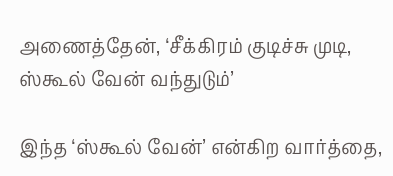அணைத்தேன், ‘சீக்கிரம் குடிச்சு முடி, ஸ்கூல் வேன் வந்துடும்’

இந்த ‘ஸ்கூல் வேன்’ என்கிற வார்த்தை,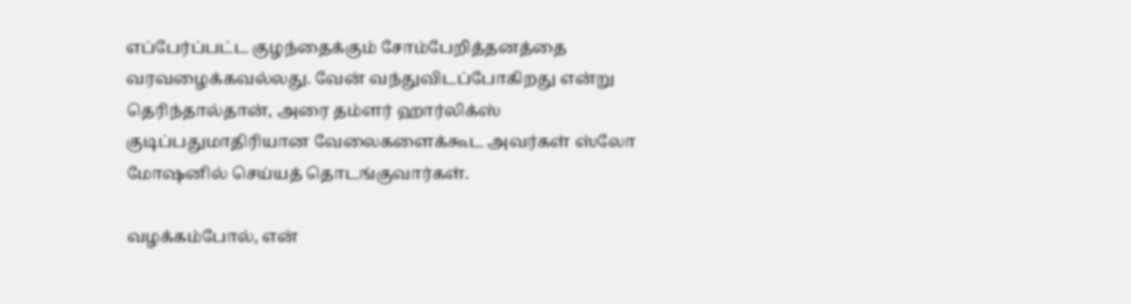எப்பேர்ப்பட்ட குழந்தைக்கும் சோம்பேறித்தனத்தை வரவழைக்கவல்லது. வேன் வந்துவிடப்போகிறது என்று தெரிந்தால்தான், அரை தம்ளர் ஹார்லிக்ஸ் குடிப்பதுமாதிரியான வேலைகளைக்கூட அவர்கள் ஸ்லோ மோஷனில் செய்யத் தொடங்குவார்கள்.

வழக்கம்போல், என்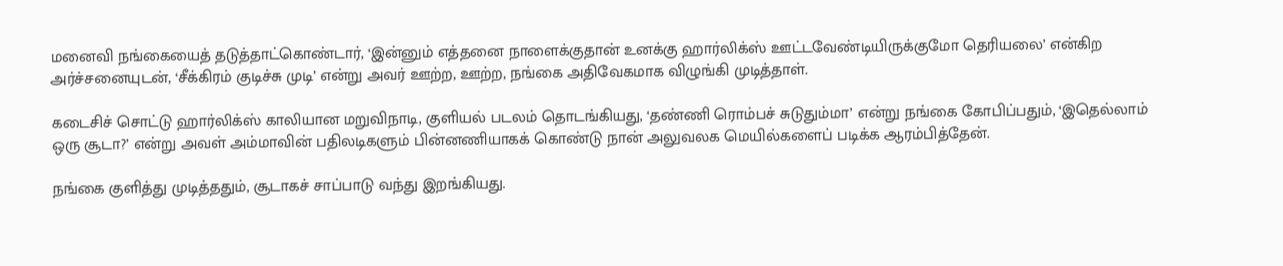மனைவி நங்கையைத் தடுத்தாட்கொண்டார், ‘இன்னும் எத்தனை நாளைக்குதான் உனக்கு ஹார்லிக்ஸ் ஊட்டவேண்டியிருக்குமோ தெரியலை’ என்கிற அர்ச்சனையுடன், ‘சீக்கிரம் குடிச்சு முடி’ என்று அவர் ஊற்ற, ஊற்ற, நங்கை அதிவேகமாக விழுங்கி முடித்தாள்.

கடைசிச் சொட்டு ஹார்லிக்ஸ் காலியான மறுவிநாடி, குளியல் படலம் தொடங்கியது, ‘தண்ணி ரொம்பச் சுடுதும்மா’ என்று நங்கை கோபிப்பதும், ‘இதெல்லாம் ஒரு சூடா?’ என்று அவள் அம்மாவின் பதிலடிகளும் பின்னணியாகக் கொண்டு நான் அலுவலக மெயில்களைப் படிக்க ஆரம்பித்தேன்.

நங்கை குளித்து முடித்ததும், சூடாகச் சாப்பாடு வந்து இறங்கியது.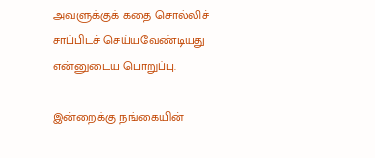அவளுக்குக் கதை சொல்லிச் சாப்பிடச் செய்யவேண்டியது என்னுடைய பொறுப்பு.

இன்றைக்கு நங்கையின்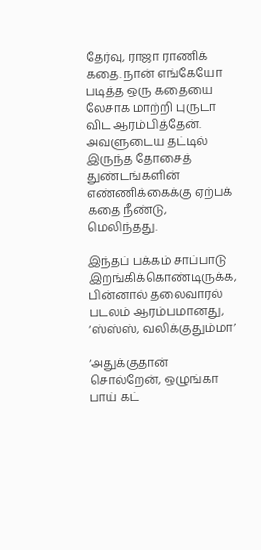தேர்வு, ராஜா ராணிக் கதை. நான் எங்கேயோ படித்த ஒரு கதையை லேசாக மாற்றி புருடா விட ஆரம்பித்தேன். அவளுடைய தட்டில் இருந்த தோசைத் துண்டங்களின் எண்ணிக்கைக்கு ஏற்பக் கதை நீண்டு, மெலிந்தது.

இந்தப் பக்கம் சாப்பாடு இறங்கிக்கொண்டிருக்க, பின்னால் தலைவாரல் படலம் ஆரம்பமானது, ‘ஸ்ஸ்ஸ், வலிக்குதும்மா’

‘அதுக்குதான் சொல்றேன், ஒழுங்கா பாய் கட்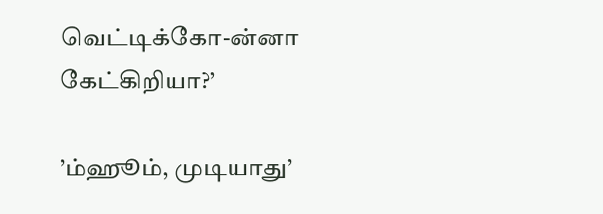வெட்டிக்கோ-ன்னா கேட்கிறியா?’

’ம்ஹூம், முடியாது’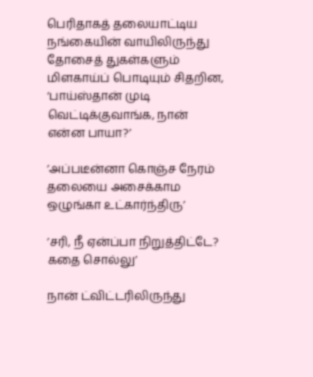பெரிதாகத் தலையாட்டிய நங்கையின் வாயிலிருந்து தோசைத் துகள்களும் மிளகாய்ப் பொடியும் சிதறின, ‘பாய்ஸ்தான் முடி வெட்டிக்குவாங்க, நான் என்ன பாயா?’

’அப்படீன்னா கொஞ்ச நேரம் தலையை அசைக்காம ஒழுங்கா உட்கார்ந்திரு’

’சரி, நீ ஏன்ப்பா நிறுத்திட்டே? கதை சொல்லு’

நான் ட்விட்டரிலிருந்து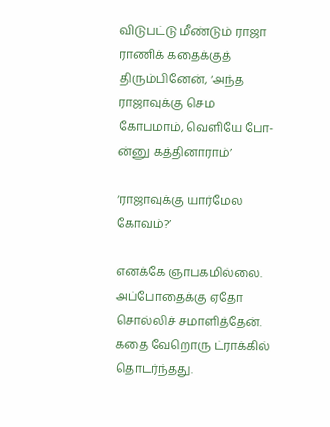விடுபட்டு மீண்டும் ராஜா ராணிக் கதைக்குத் திரும்பினேன், ‘அந்த ராஜாவுக்கு செம கோபமாம், வெளியே போ-ன்னு கத்தினாராம்’

‘ராஜாவுக்கு யார்மேல கோவம்?’

எனக்கே ஞாபகமில்லை. அப்போதைக்கு ஏதோ சொல்லிச் சமாளித்தேன். கதை வேறொரு ட்ராக்கில் தொடர்ந்தது.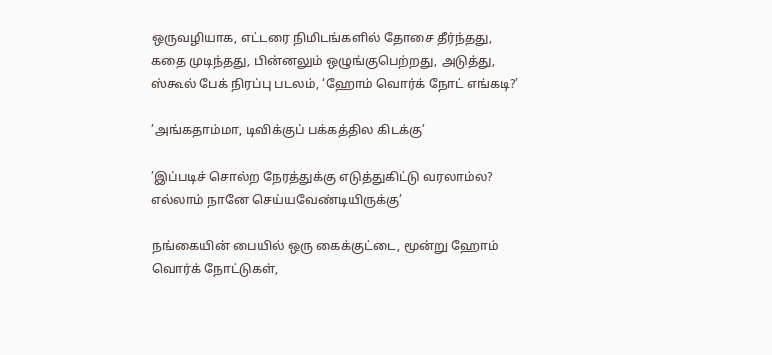ஒருவழியாக, எட்டரை நிமிடங்களில் தோசை தீர்ந்தது, கதை முடிந்தது, பின்னலும் ஒழுங்குபெற்றது, அடுத்து, ஸ்கூல் பேக் நிரப்பு படலம், ‘ஹோம் வொர்க் நோட் எங்கடி?’

’அங்கதாம்மா, டிவிக்குப் பக்கத்தில கிடக்கு’

’இப்படிச் சொல்ற நேரத்துக்கு எடுத்துகிட்டு வரலாம்ல? எல்லாம் நானே செய்யவேண்டியிருக்கு’

நங்கையின் பையில் ஒரு கைக்குட்டை, மூன்று ஹோம் வொர்க் நோட்டுகள்,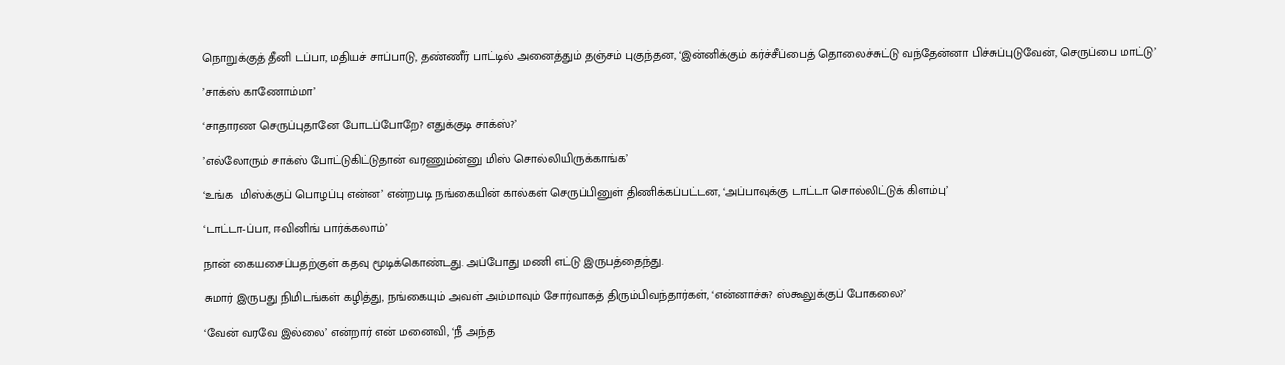நொறுக்குத் தீனி டப்பா, மதியச் சாப்பாடு, தண்ணீர் பாட்டில் அனைத்தும் தஞ்சம் புகுந்தன, ‘இன்னிக்கும் கர்ச்சீப்பைத் தொலைச்சுட்டு வந்தேன்னா பிச்சுப்புடுவேன், செருப்பை மாட்டு’

’சாக்ஸ் காணோம்மா’

‘சாதாரண செருப்புதானே போடப்போறே? எதுக்குடி சாக்ஸ்?’

’எல்லோரும் சாக்ஸ் போட்டுகிட்டுதான் வரணும்ன்னு மிஸ் சொல்லியிருக்காங்க’

‘உங்க  மிஸ்க்குப் பொழப்பு என்ன’ என்றபடி நங்கையின் கால்கள் செருப்பினுள் திணிக்கப்பட்டன, ‘அப்பாவுக்கு டாட்டா சொல்லிட்டுக் கிளம்பு’

‘டாட்டா-ப்பா, ஈவினிங் பார்க்கலாம்’

நான் கையசைப்பதற்குள் கதவு மூடிக்கொண்டது. அப்போது மணி எட்டு இருபத்தைந்து.

சுமார் இருபது நிமிடங்கள் கழித்து, நங்கையும் அவள் அம்மாவும் சோர்வாகத் திரும்பிவந்தார்கள், ‘என்னாச்சு? ஸ்கூலுக்குப் போகலை?’

‘வேன் வரவே இல்லை’ என்றார் என் மனைவி, ‘நீ அந்த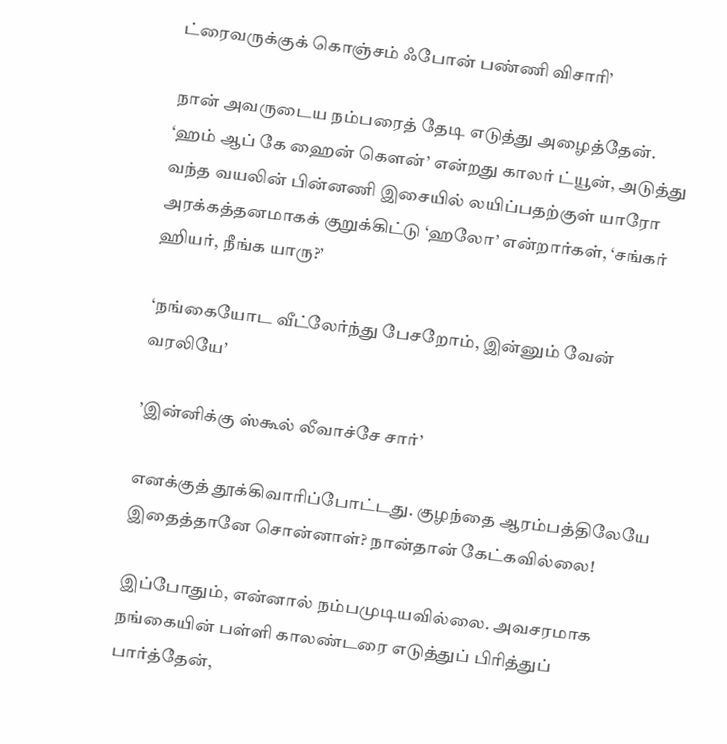ட்ரைவருக்குக் கொஞ்சம் ஃபோன் பண்ணி விசாரி’

நான் அவருடைய நம்பரைத் தேடி எடுத்து அழைத்தேன். ‘ஹம் ஆப் கே ஹைன் கௌன்’ என்றது காலர் ட்யூன், அடுத்து வந்த வயலின் பின்னணி இசையில் லயிப்பதற்குள் யாரோ அரக்கத்தனமாகக் குறுக்கிட்டு ‘ஹலோ’ என்றார்கள், ‘சங்கர் ஹியர், நீங்க யாரு?’

‘நங்கையோட வீட்லேர்ந்து பேசறோம், இன்னும் வேன் வரலியே’

’இன்னிக்கு ஸ்கூல் லீவாச்சே சார்’

எனக்குத் தூக்கிவாரிப்போட்டது. குழந்தை ஆரம்பத்திலேயே இதைத்தானே சொன்னாள்? நான்தான் கேட்கவில்லை!

இப்போதும், என்னால் நம்பமுடியவில்லை. அவசரமாக நங்கையின் பள்ளி காலண்டரை எடுத்துப் பிரித்துப் பார்த்தேன்,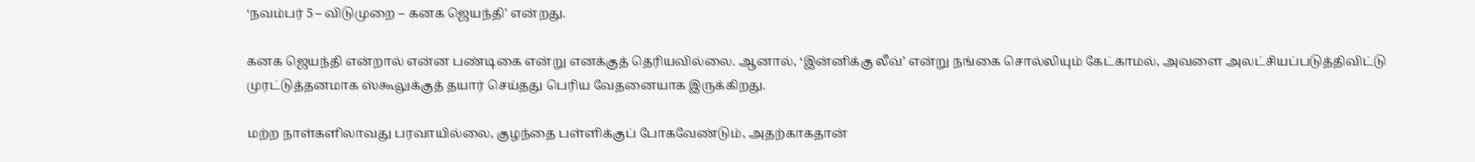‘நவம்பர் 5 – விடுமுறை – கனக ஜெயந்தி’ என்றது.

கனக ஜெயந்தி என்றால் என்ன பண்டிகை என்று எனக்குத் தெரியவில்லை. ஆனால், ‘இன்னிக்கு லீவ்’ என்று நங்கை சொல்லியும் கேட்காமல், அவளை அலட்சியப்படுத்திவிட்டு முரட்டுத்தனமாக ஸ்கூலுக்குத் தயார் செய்தது பெரிய வேதனையாக இருக்கிறது.

மற்ற நாள்களிலாவது பரவாயில்லை, குழந்தை பள்ளிக்குப் போகவேண்டும், அதற்காகதான்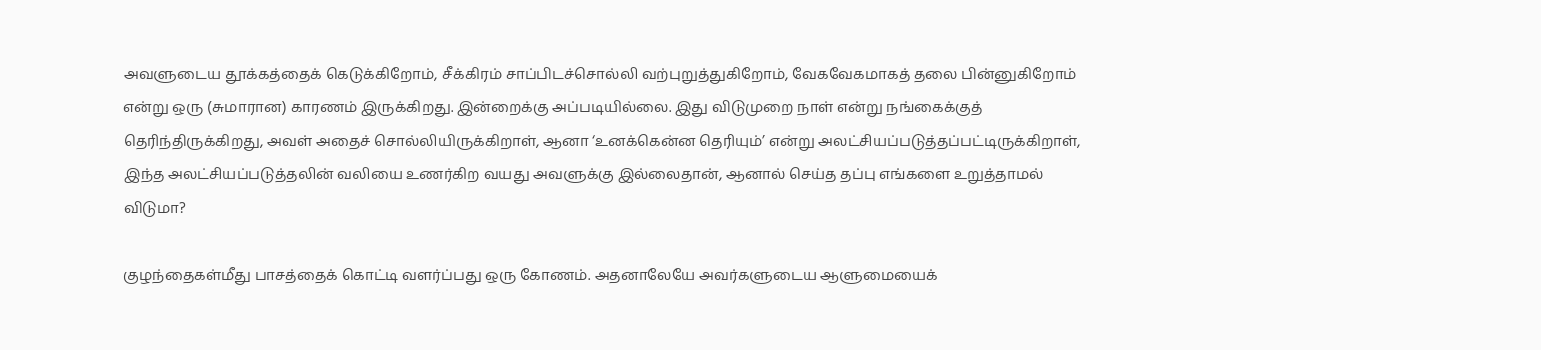அவளுடைய தூக்கத்தைக் கெடுக்கிறோம், சீக்கிரம் சாப்பிடச்சொல்லி வற்புறுத்துகிறோம், வேகவேகமாகத் தலை பின்னுகிறோம் என்று ஒரு (சுமாரான) காரணம் இருக்கிறது. இன்றைக்கு அப்படியில்லை. இது விடுமுறை நாள் என்று நங்கைக்குத் தெரிந்திருக்கிறது, அவள் அதைச் சொல்லியிருக்கிறாள், ஆனா ‘உனக்கென்ன தெரியும்’ என்று அலட்சியப்படுத்தப்பட்டிருக்கிறாள், இந்த அலட்சியப்படுத்தலின் வலியை உணர்கிற வயது அவளுக்கு இல்லைதான், ஆனால் செய்த தப்பு எங்களை உறுத்தாமல் விடுமா?

குழந்தைகள்மீது பாசத்தைக் கொட்டி வளர்ப்பது ஒரு கோணம். அதனாலேயே அவர்களுடைய ஆளுமையைக்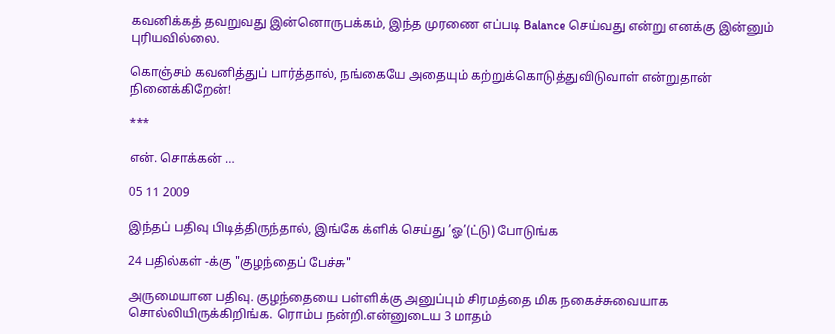கவனிக்கத் தவறுவது இன்னொருபக்கம், இந்த முரணை எப்படி Balance செய்வது என்று எனக்கு இன்னும் புரியவில்லை.

கொஞ்சம் கவனித்துப் பார்த்தால், நங்கையே அதையும் கற்றுக்கொடுத்துவிடுவாள் என்றுதான் நினைக்கிறேன்!

***

என். சொக்கன் …

05 11 2009

இந்தப் பதிவு பிடித்திருந்தால், இங்கே க்ளிக் செய்து ’ஓ’(ட்டு) போடுங்க

24 பதில்கள் -க்கு "குழந்தைப் பேச்சு"

அருமையான பதிவு. குழந்தையை பள்ளிக்கு அனுப்பும் சிரமத்தை மிக நகைச்சுவையாக சொல்லியிருக்கிறிங்க. ரொம்ப நன்றி.என்னுடைய 3 மாதம்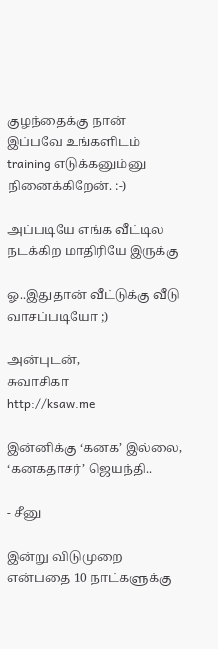குழந்தைக்கு நான் இப்பவே உங்களிடம் training எடுக்கனும்னு நினைக்கிறேன். :-)

அப்படியே எங்க வீட்டில நடக்கிற மாதிரியே இருக்கு

ஓ..இதுதான் வீட்டுக்கு வீடு வாசப்படியோ ;)

அன்புடன்,
சுவாசிகா
http://ksaw.me

இன்னிக்கு ‘கனக’ இல்லை, ‘கனகதாசர்’ ஜெயந்தி..

- சீனு

இன்று விடுமுறை என்பதை 10 நாட்களுக்கு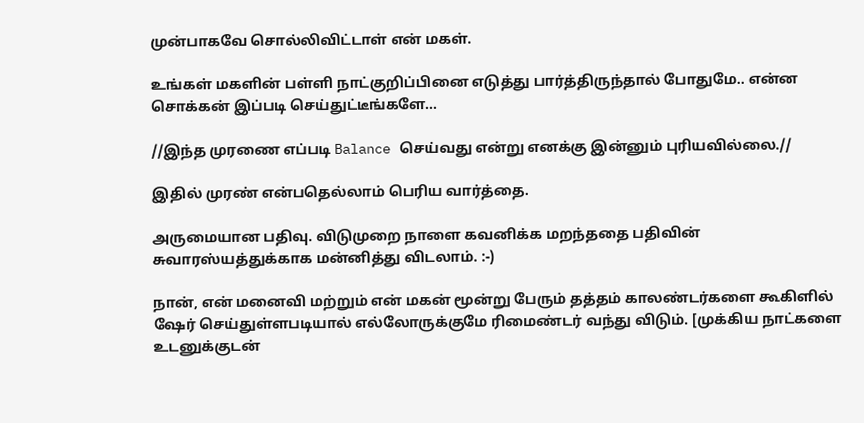முன்பாகவே சொல்லிவிட்டாள் என் மகள்.

உங்கள் மகளின் பள்ளி நாட்குறிப்பினை எடுத்து பார்த்திருந்தால் போதுமே.. என்ன சொக்கன் இப்படி செய்துட்டீங்களே…

//இந்த முரணை எப்படி Balance செய்வது என்று எனக்கு இன்னும் புரியவில்லை.//

இதில் முரண் என்பதெல்லாம் பெரிய வார்த்தை.

அருமையான பதிவு. விடுமுறை நாளை கவனிக்க மறந்ததை பதிவின் சுவாரஸ்யத்துக்காக மன்னித்து விடலாம். :-)

நான், என் மனைவி மற்றும் என் மகன் மூன்று பேரும் தத்தம் காலண்டர்களை கூகிளில் ஷேர் செய்துள்ளபடியால் எல்லோருக்குமே ரிமைண்டர் வந்து விடும். [முக்கிய நாட்களை உடனுக்குடன்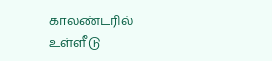காலண்டரில் உள்ளீடு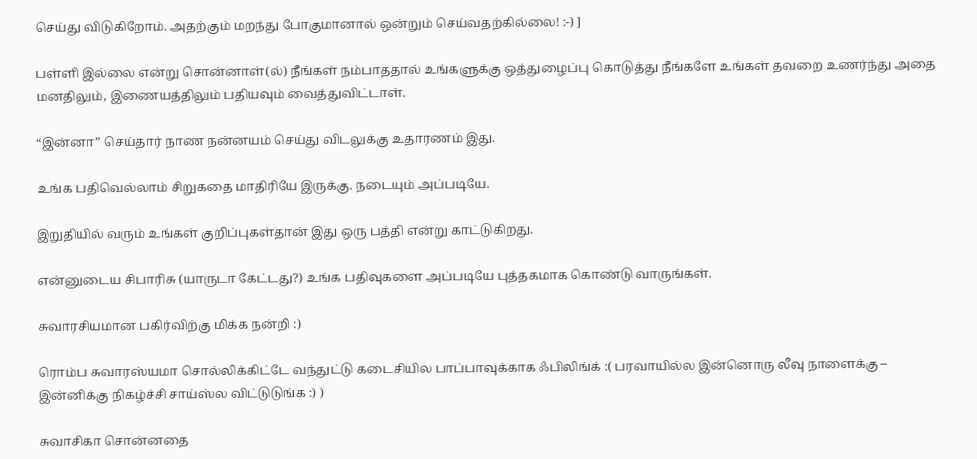செய்து விடுகிறோம். அதற்கும் மறந்து போகுமானால் ஒன்றும் செய்வதற்கில்லை! :-) ]

பள்ளி இல்லை என்று சொன்னாள்(ல்) நீங்கள் நம்பாததால் உங்களுக்கு ஒத்துழைப்பு கொடுத்து நீங்களே உங்கள் தவறை உணர்ந்து அதை மனதிலும், இணையத்திலும் பதியவும் வைத்துவிட்டாள்.

“இன்னா” செய்தார் நாண நன்னயம் செய்து விடலுக்கு உதாரணம் இது.

உங்க பதிவெல்லாம் சிறுகதை மாதிரியே இருக்கு. நடையும் அப்படியே.

இறுதியில் வரும் உங்கள் குறிப்புகள்தான் இது ஒரு பத்தி என்று காட்டுகிறது.

என்னுடைய சிபாரிசு (யாருடா கேட்டது?) உங்க பதிவுகளை அப்படியே புத்தகமாக கொண்டு வாருங்கள்.

சுவாரசியமான பகிர்விற்கு மிக்க நன்றி :)

ரொம்ப சுவாரஸ்யமா சொல்லிக்கிட்டே வந்துட்டு கடைசியில பாப்பாவுக்காக ஃபிலிங்க் :( பரவாயில்ல இன்னொரு லீவு நாளைக்கு – இன்னிக்கு நிகழ்ச்சி சாய்ஸ்ல விட்டுடுங்க :) )

சுவாசிகா சொன்னதை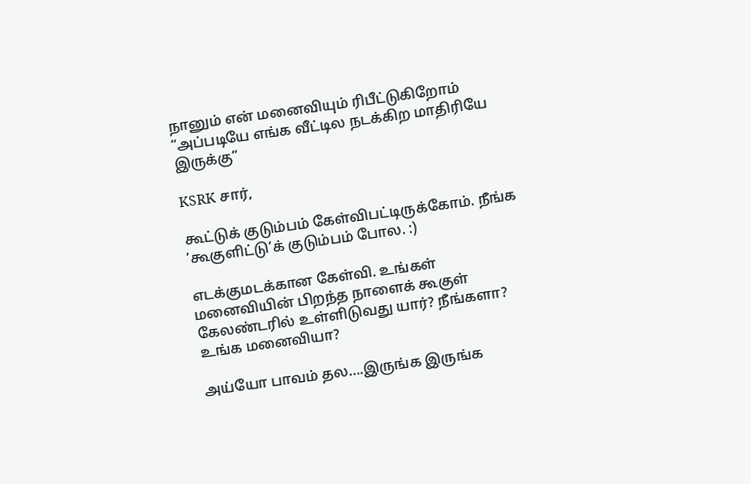நானும் என் மனைவியும் ரிபீட்டுகிறோம் “அப்படியே எங்க வீட்டில நடக்கிற மாதிரியே இருக்கு”

KSRK சார்,

கூட்டுக் குடும்பம் கேள்விபட்டிருக்கோம். நீங்க ’கூகுளிட்டு’க் குடும்பம் போல. :)

எடக்குமடக்கான கேள்வி. உங்கள் மனைவியின் பிறந்த நாளைக் கூகுள் கேலண்டரில் உள்ளிடுவது யார்? நீங்களா? உங்க மனைவியா?

அய்யோ பாவம் தல….இருங்க இருங்க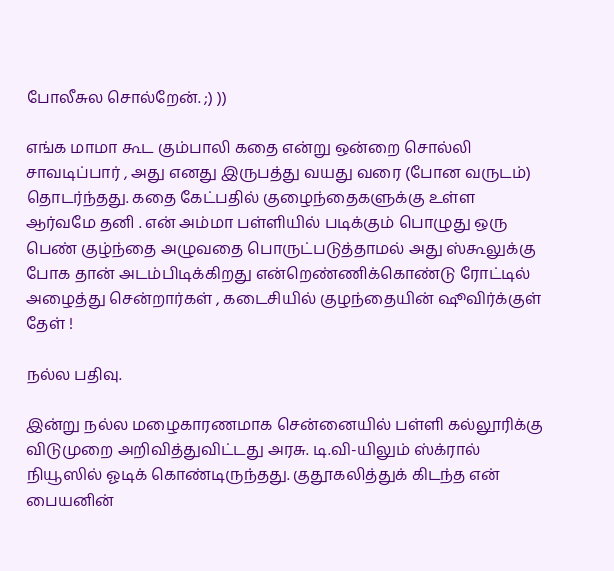போலீசுல சொல்றேன். ;) ))

எங்க மாமா கூட கும்பாலி கதை என்று ஒன்றை சொல்லி சாவடிப்பார் , அது எனது இருபத்து வயது வரை (போன வருடம்) தொடர்ந்தது. கதை கேட்பதில் குழைந்தைகளுக்கு உள்ள ஆர்வமே தனி . என் அம்மா பள்ளியில் படிக்கும் பொழுது ஒரு பெண் குழ்ந்தை அழுவதை பொருட்படுத்தாமல் அது ஸ்கூலுக்கு போக தான் அடம்பிடிக்கிறது என்றெண்ணிக்கொண்டு ரோட்டில் அழைத்து சென்றார்கள் , கடைசியில் குழந்தையின் ஷூவிர்க்குள் தேள் !

நல்ல பதிவு.

இன்று நல்ல மழைகாரணமாக சென்னையில் பள்ளி கல்லூரிக்கு விடுமுறை அறிவித்துவிட்டது அரசு. டி.வி-யிலும் ஸ்க்ரால் நியூஸில் ஓடிக் கொண்டிருந்தது. குதூகலித்துக் கிடந்த என் பையனின்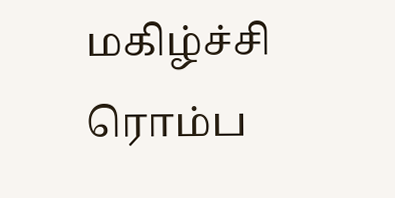மகிழ்ச்சி ரொம்ப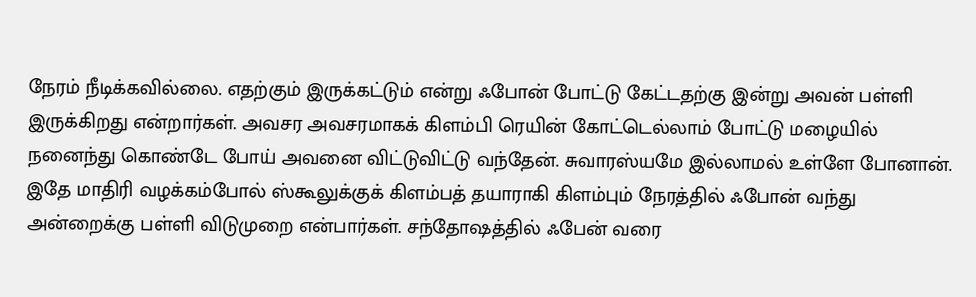நேரம் நீடிக்கவில்லை. எதற்கும் இருக்கட்டும் என்று ஃபோன் போட்டு கேட்டதற்கு இன்று அவன் பள்ளி இருக்கிறது என்றார்கள். அவசர அவசரமாகக் கிளம்பி ரெயின் கோட்டெல்லாம் போட்டு மழையில் நனைந்து கொண்டே போய் அவனை விட்டுவிட்டு வந்தேன். சுவாரஸ்யமே இல்லாமல் உள்ளே போனான். இதே மாதிரி வழக்கம்போல் ஸ்கூலுக்குக் கிளம்பத் தயாராகி கிளம்பும் நேரத்தில் ஃபோன் வந்து அன்றைக்கு பள்ளி விடுமுறை என்பார்கள். சந்தோஷத்தில் ஃபேன் வரை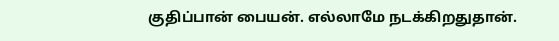குதிப்பான் பையன். எல்லாமே நடக்கிறதுதான்.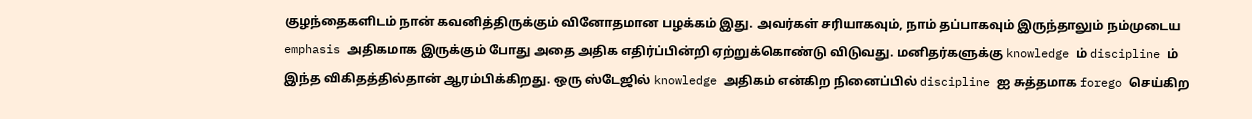குழந்தைகளிடம் நான் கவனித்திருக்கும் வினோதமான பழக்கம் இது. அவர்கள் சரியாகவும், நாம் தப்பாகவும் இருந்தாலும் நம்முடைய emphasis அதிகமாக இருக்கும் போது அதை அதிக எதிர்ப்பின்றி ஏற்றுக்கொண்டு விடுவது. மனிதர்களுக்கு knowledge ம் discipline ம் இந்த விகிதத்தில்தான் ஆரம்பிக்கிறது. ஒரு ஸ்டேஜில் knowledge அதிகம் என்கிற நினைப்பில் discipline ஐ சுத்தமாக forego செய்கிற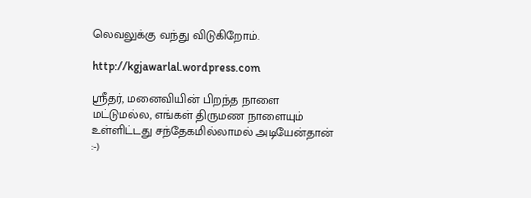லெவலுக்கு வந்து விடுகிறோம்.

http://kgjawarlal.wordpress.com

ஸ்ரீதர், மனைவியின் பிறந்த நாளை மட்டுமல்ல, எங்கள் திருமண நாளையும் உள்ளிட்டது சந்தேகமில்லாமல் அடியேன்தான் :-)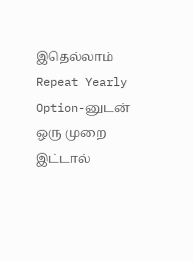இதெல்லாம் Repeat Yearly Option-னுடன் ஒரு முறை இட்டால்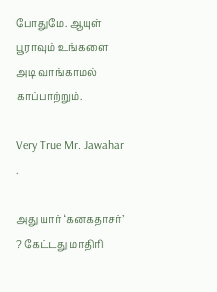போதுமே. ஆயுள் பூராவும் உங்களை அடி வாங்காமல் காப்பாற்றும்.

Very True Mr. Jawahar .

அது யார் ‘கனகதாசர்’ ? கேட்டது மாதிரி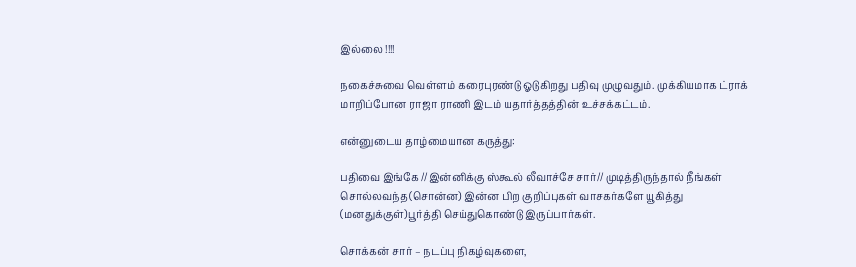இல்லை !!!!

நகைச்சுவை வெள்ளம் கரைபுரண்டு ஓடுகிறது பதிவு முழுவதும். முக்கியமாக ட்ராக் மாறிப்போன ராஜா ராணி இடம் யதார்த்தத்தின் உச்சக்கட்டம்.

என்னுடைய தாழ்மையான கருத்து:

பதிவை இங்கே //இன்னிக்கு ஸ்கூல் லீவாச்சே சார்// முடித்திருந்தால் நீங்கள் சொல்லவந்த(சொன்ன) இன்ன பிற குறிப்புகள் வாசகர்களே யூகித்து (மனதுக்குள்)பூர்த்தி செய்துகொண்டு இருப்பார்கள்.

சொக்கன் சார் – நடப்பு நிகழ்வுகளை,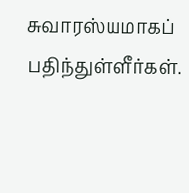சுவாரஸ்யமாகப் பதிந்துள்ளீர்கள்.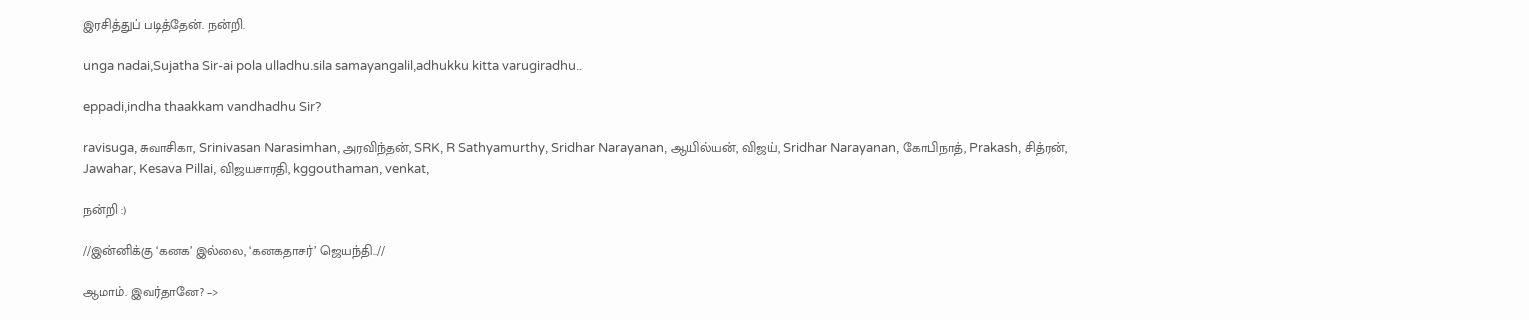இரசித்துப் படித்தேன். நன்றி.

unga nadai,Sujatha Sir-ai pola ulladhu.sila samayangalil,adhukku kitta varugiradhu..

eppadi,indha thaakkam vandhadhu Sir?

ravisuga, சுவாசிகா, Srinivasan Narasimhan, அரவிந்தன், SRK, R Sathyamurthy, Sridhar Narayanan, ஆயில்யன், விஜய், Sridhar Narayanan, கோபிநாத், Prakash, சித்ரன், Jawahar, Kesava Pillai, விஜயசாரதி, kggouthaman, venkat,

நன்றி :)

//இன்னிக்கு ‘கனக’ இல்லை, ‘கனகதாசர்’ ஜெயந்தி..//

ஆமாம். இவர்தானே? –>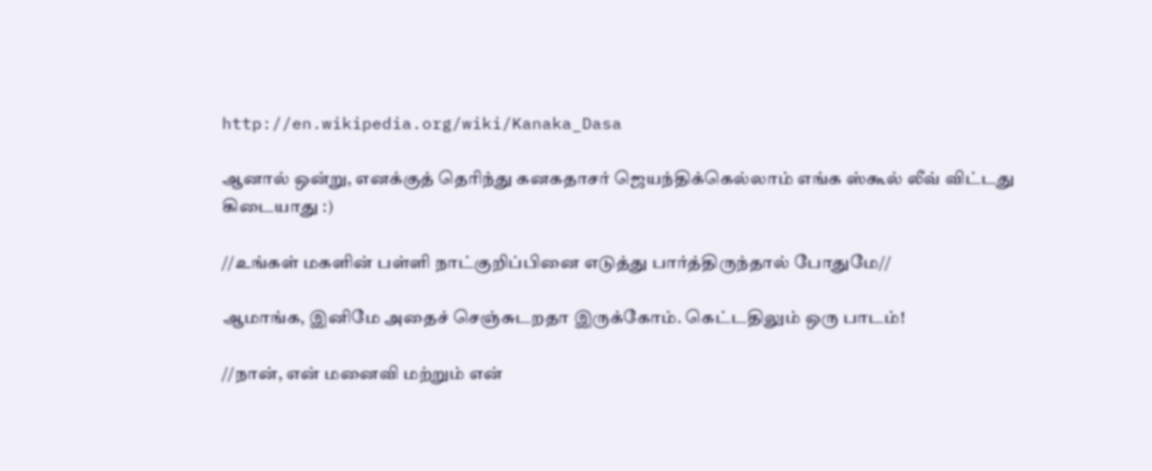http://en.wikipedia.org/wiki/Kanaka_Dasa

ஆனால் ஒன்று, எனக்குத் தெரிந்து கனகதாசர் ஜெயந்திக்கெல்லாம் எங்க ஸ்கூல் லீவ் விட்டது கிடையாது :)

//உங்கள் மகளின் பள்ளி நாட்குறிப்பினை எடுத்து பார்த்திருந்தால் போதுமே//

ஆமாங்க, இனிமே அதைச் செஞ்சுடறதா இருக்கோம். கெட்டதிலும் ஒரு பாடம்!

//நான், என் மனைவி மற்றும் என்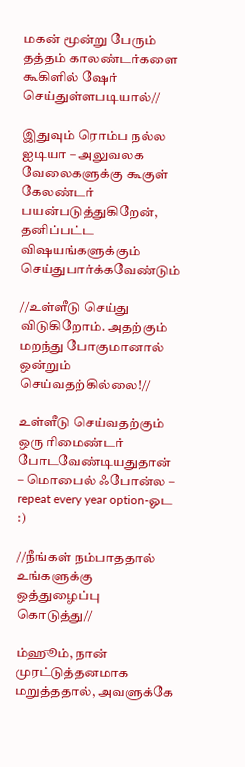மகன் மூன்று பேரும் தத்தம் காலண்டர்களை கூகிளில் ஷேர் செய்துள்ளபடியால்//

இதுவும் ரொம்ப நல்ல ஐடியா – அலுவலக வேலைகளுக்கு கூகுள் கேலண்டர் பயன்படுத்துகிறேன், தனிப்பட்ட விஷயங்களுக்கும் செய்துபார்க்கவேண்டும்

//உள்ளீடு செய்து விடுகிறோம். அதற்கும் மறந்து போகுமானால் ஒன்றும் செய்வதற்கில்லை!//

உள்ளீடு செய்வதற்கும் ஒரு ரிமைண்டர் போடவேண்டியதுதான் – மொபைல் ஃபோன்ல – repeat every year option-ஓட :)

//நீங்கள் நம்பாததால் உங்களுக்கு ஒத்துழைப்பு கொடுத்து//

ம்ஹூம், நான் முரட்டுத்தனமாக மறுத்ததால், அவளுக்கே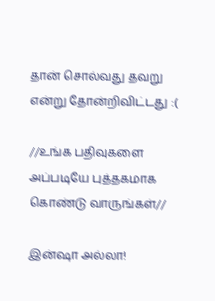தான் சொல்வது தவறு என்று தோன்றிவிட்டது :(

//உங்க பதிவுகளை அப்படியே புத்தகமாக கொண்டு வாருங்கள்//

இன்ஷா அல்லா!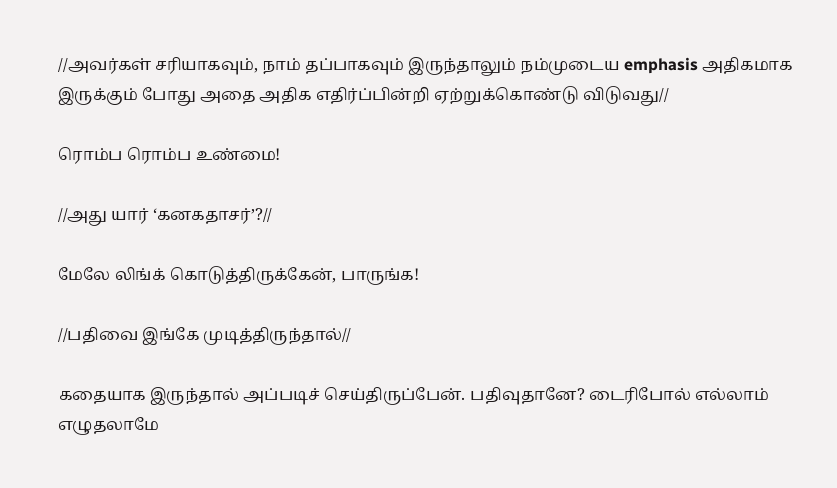//அவர்கள் சரியாகவும், நாம் தப்பாகவும் இருந்தாலும் நம்முடைய emphasis அதிகமாக இருக்கும் போது அதை அதிக எதிர்ப்பின்றி ஏற்றுக்கொண்டு விடுவது//

ரொம்ப ரொம்ப உண்மை!

//அது யார் ‘கனகதாசர்’?//

மேலே லிங்க் கொடுத்திருக்கேன், பாருங்க!

//பதிவை இங்கே முடித்திருந்தால்//

கதையாக இருந்தால் அப்படிச் செய்திருப்பேன். பதிவுதானே? டைரிபோல் எல்லாம் எழுதலாமே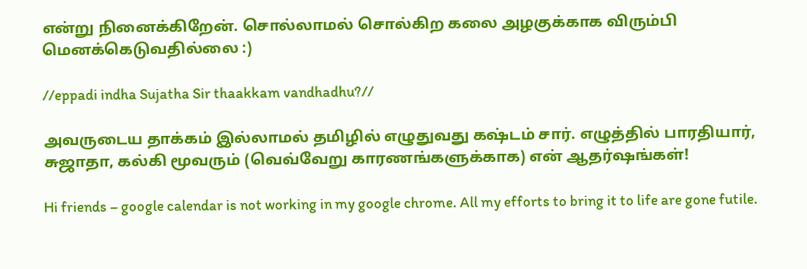என்று நினைக்கிறேன். சொல்லாமல் சொல்கிற கலை அழகுக்காக விரும்பி மெனக்கெடுவதில்லை :)

//eppadi indha Sujatha Sir thaakkam vandhadhu?//

அவருடைய தாக்கம் இல்லாமல் தமிழில் எழுதுவது கஷ்டம் சார். எழுத்தில் பாரதியார், சுஜாதா, கல்கி மூவரும் (வெவ்வேறு காரணங்களுக்காக) என் ஆதர்ஷங்கள்!

Hi friends – google calendar is not working in my google chrome. All my efforts to bring it to life are gone futile.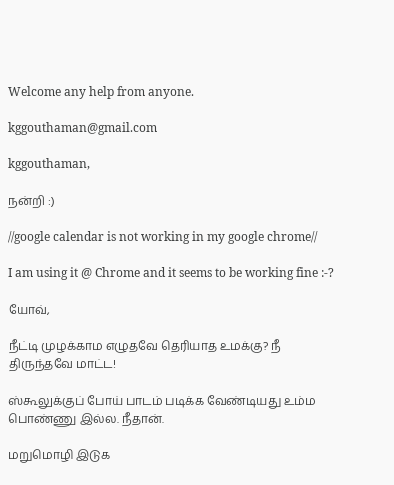Welcome any help from anyone.

kggouthaman@gmail.com

kggouthaman,

நன்றி :)

//google calendar is not working in my google chrome//

I am using it @ Chrome and it seems to be working fine :-?

யோவ்,

நீட்டி முழக்காம எழுதவே தெரியாத உமக்கு? நீ திருந்தவே மாட்ட!

ஸ்கூலுக்குப் போய் பாடம் படிக்க வேண்டியது உம்ம பொண்ணு இல்ல. நீதான்.

மறுமொழி இடுக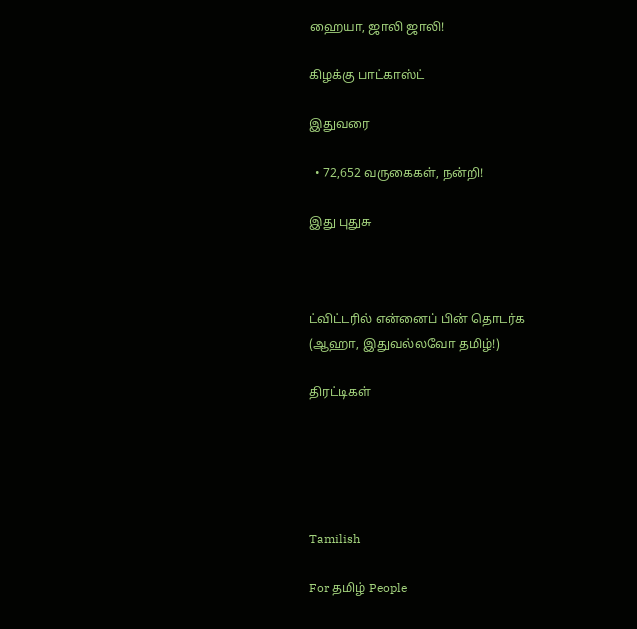ஹையா, ஜாலி ஜாலி!

கிழக்கு பாட்காஸ்ட்

இதுவரை

  • 72,652 வருகைகள், நன்றி!

இது புதுசு



ட்விட்டரில் என்னைப் பின் தொடர்க (ஆஹா, இதுவல்லவோ தமிழ்!)

திரட்டிகள்





Tamilish

For தமிழ் People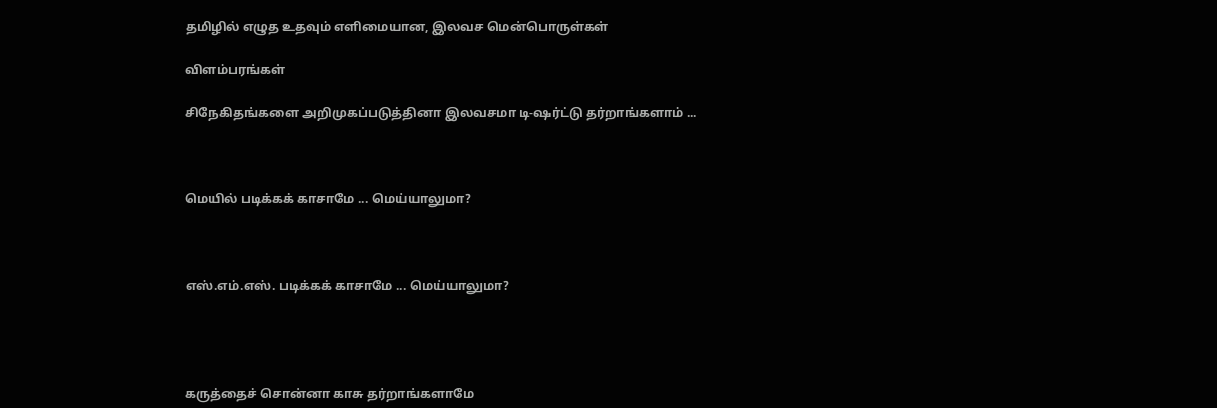தமிழில் எழுத உதவும் எளிமையான, இலவச மென்பொருள்கள்

விளம்பரங்கள்

சிநேகிதங்களை அறிமுகப்படுத்தினா இலவசமா டி-ஷர்ட்டு தர்றாங்களாம் ...



மெயில் படிக்கக் காசாமே ... மெய்யாலுமா?



எஸ்.எம்.எஸ். படிக்கக் காசாமே ... மெய்யாலுமா?




கருத்தைச் சொன்னா காசு தர்றாங்களாமே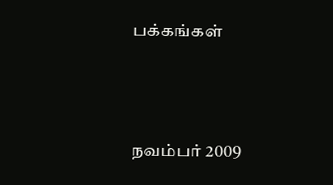பக்கங்கள்



நவம்பர் 2009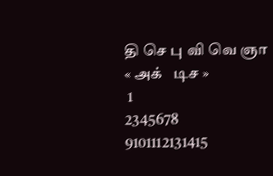தி செ பு வி வெ ஞா
« அக்   டிச »
 1
2345678
9101112131415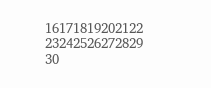16171819202122
23242526272829
30